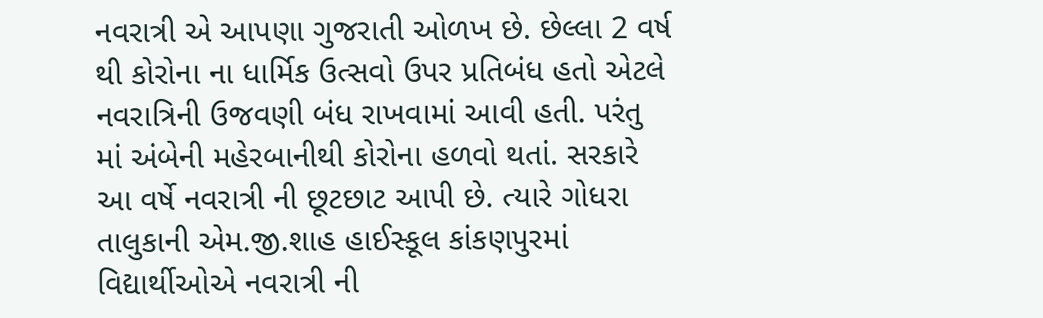નવરાત્રી એ આપણા ગુજરાતી ઓળખ છે. છેલ્લા 2 વર્ષ થી કોરોના ના ધાર્મિક ઉત્સવો ઉપર પ્રતિબંધ હતો એટલે નવરાત્રિની ઉજવણી બંધ રાખવામાં આવી હતી. પરંતુ માં અંબેની મહેરબાનીથી કોરોના હળવો થતાં. સરકારે આ વર્ષે નવરાત્રી ની છૂટછાટ આપી છે. ત્યારે ગોધરા તાલુકાની એમ.જી.શાહ હાઈસ્કૂલ કાંકણપુરમાં વિદ્યાર્થીઓએ નવરાત્રી ની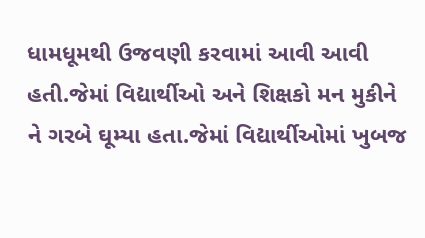ધામધૂમથી ઉજવણી કરવામાં આવી આવી હતી.જેમાં વિદ્યાર્થીઓ અને શિક્ષકો મન મુકીને ને ગરબે ઘૂમ્યા હતા.જેમાં વિદ્યાર્થીઓમાં ખુબજ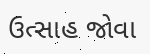ઉત્સાહ જોવા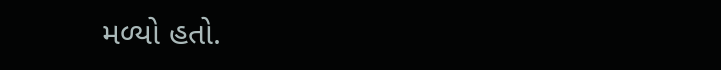મળ્યો હતો.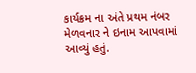કાર્યક્રમ ના અંતે પ્રથમ નંબર મેળવનાર ને ઇનામ આપવામાં આવ્યું હતું.